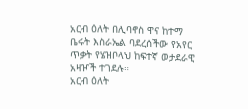አርብ ዕለት በሊባኖስ ዋና ከተማ ቤሩት እስራኤል ባደረሰችው የአየር ጥቃት የሄዝቦላህ ከፍተኛ ወታደራዊ አዛዦች ተገደሉ።
አርብ ዕለት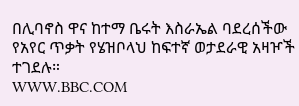በሊባኖስ ዋና ከተማ ቤሩት እስራኤል ባደረሰችው የአየር ጥቃት የሄዝቦላህ ከፍተኛ ወታደራዊ አዛዦች ተገደሉ።
WWW.BBC.COM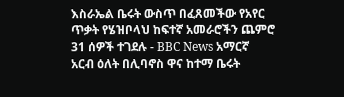እስራኤል ቤሩት ውስጥ በፈጸመችው የአየር ጥቃት የሄዝቦላህ ከፍተኛ አመራሮችን ጨምሮ 31 ሰዎች ተገደሉ - BBC News አማርኛ
አርብ ዕለት በሊባኖስ ዋና ከተማ ቤሩት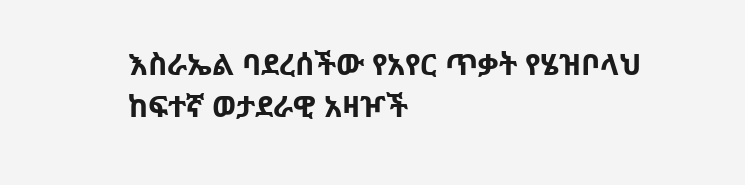እስራኤል ባደረሰችው የአየር ጥቃት የሄዝቦላህ ከፍተኛ ወታደራዊ አዛዦች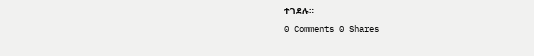ተገደሉ።
0 Comments 0 Shares